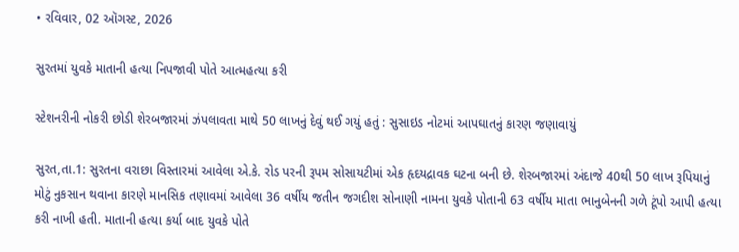• રવિવાર, 02 ઑગસ્ટ, 2026

સુરતમાં યુવકે માતાની હત્યા નિપજાવી પોતે આત્મહત્યા કરી

સ્ટેશનરીની નોકરી છોડી શેરબજારમાં ઝંપલાવતા માથે 50 લાખનું દેવું થઈ ગયું હતું : સુસાઇડ નોટમાં આપઘાતનું કારણ જણાવાયું

સુરત,તા.1: સુરતના વરાછા વિસ્તારમાં આવેલા એ.કે. રોડ પરની રૂપમ સોસાયટીમાં એક હૃદયદ્રાવક ઘટના બની છે. શેરબજારમાં અંદાજે 40થી 50 લાખ રૂપિયાનું મોટું નુકસાન થવાના કારણે માનસિક તણાવમાં આવેલા 36 વર્ષીય જતીન જગદીશ સોનાણી નામના યુવકે પોતાની 63 વર્ષીય માતા ભાનુબેનની ગળે ટૂંપો આપી હત્યા કરી નાખી હતી. માતાની હત્યા કર્યા બાદ યુવકે પોતે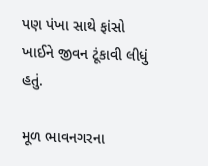પણ પંખા સાથે ફાંસો ખાઈને જીવન ટૂંકાવી લીધું હતું.

મૂળ ભાવનગરના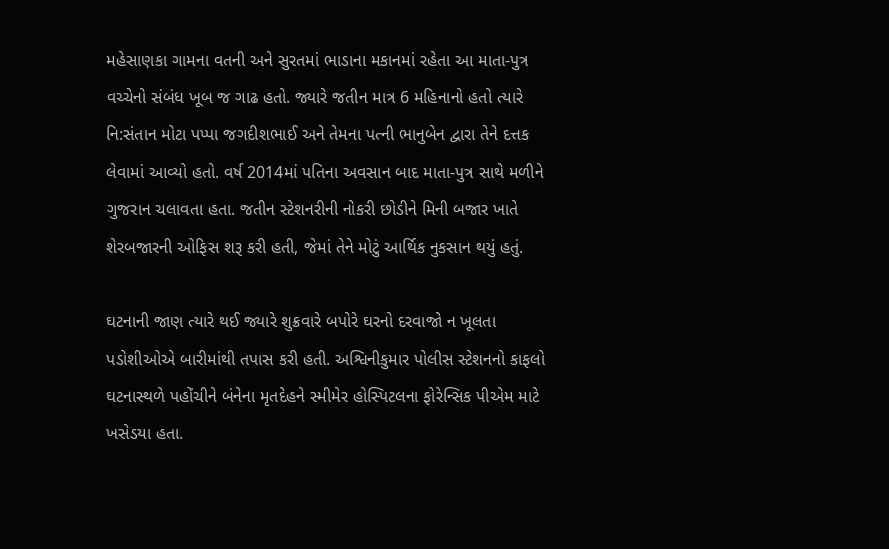મહેસાણકા ગામના વતની અને સુરતમાં ભાડાના મકાનમાં રહેતા આ માતા-પુત્ર વચ્ચેનો સંબંધ ખૂબ જ ગાઢ હતો. જ્યારે જતીન માત્ર 6 મહિનાનો હતો ત્યારે નિ:સંતાન મોટા પપ્પા જગદીશભાઈ અને તેમના પત્ની ભાનુબેન દ્વારા તેને દત્તક લેવામાં આવ્યો હતો. વર્ષ 2014માં પતિના અવસાન બાદ માતા-પુત્ર સાથે મળીને ગુજરાન ચલાવતા હતા. જતીન સ્ટેશનરીની નોકરી છોડીને મિની બજાર ખાતે શેરબજારની ઓફિસ શરૂ કરી હતી, જેમાં તેને મોટું આર્થિક નુકસાન થયું હતું.

ઘટનાની જાણ ત્યારે થઈ જ્યારે શુક્રવારે બપોરે ઘરનો દરવાજો ન ખૂલતા પડોશીઓએ બારીમાંથી તપાસ કરી હતી. અશ્વિનીકુમાર પોલીસ સ્ટેશનનો કાફલો ઘટનાસ્થળે પહોંચીને બંનેના મૃતદેહને સ્મીમેર હોસ્પિટલના ફોરેન્સિક પીએમ માટે ખસેડયા હતા.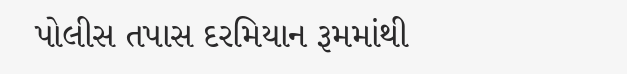પોલીસ તપાસ દરમિયાન રૂમમાંથી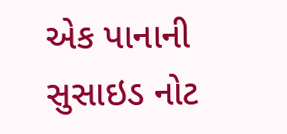એક પાનાની સુસાઇડ નોટ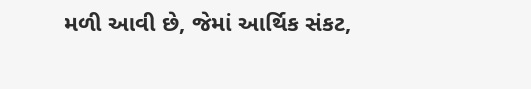મળી આવી છે, જેમાં આર્થિક સંકટ,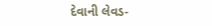દેવાની લેવડ-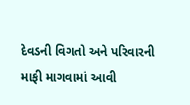દેવડની વિગતો અને પરિવારની માફી માગવામાં આવી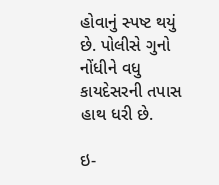હોવાનું સ્પષ્ટ થયું છે. પોલીસે ગુનો નોંધીને વધુ કાયદેસરની તપાસ હાથ ધરી છે.

ઇ-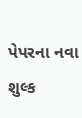પેપરના નવા શુલ્ક